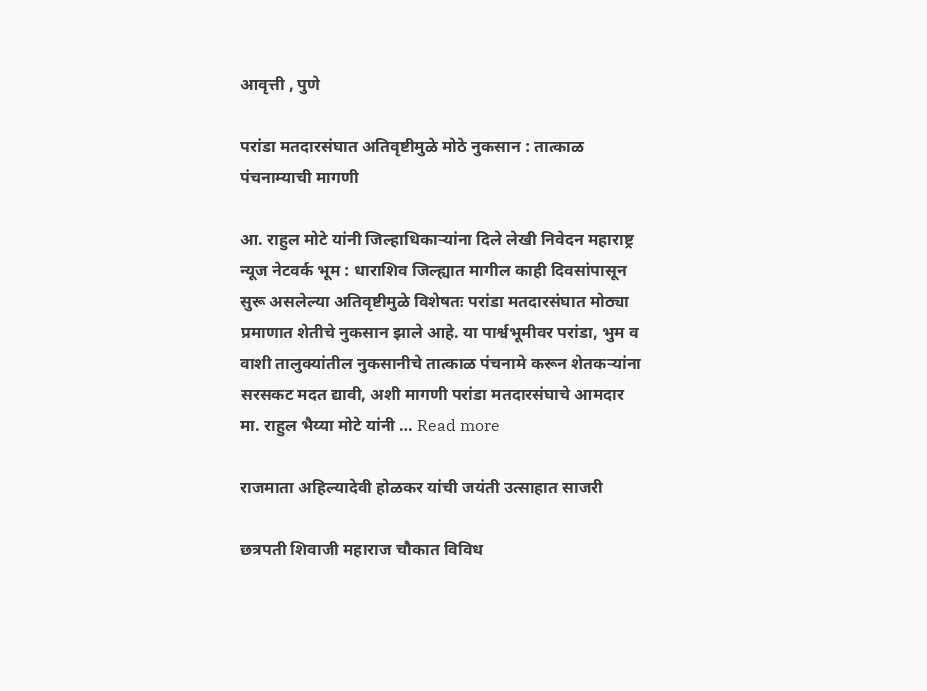आवृत्ती , पुणे

परांडा मतदारसंघात अतिवृष्टीमुळे मोठे नुकसान : तात्काळ पंचनाम्याची मागणी

आ. राहुल मोटे यांनी जिल्हाधिकाऱ्यांना दिले लेखी निवेदन महाराष्ट्र न्यूज नेटवर्क भूम : धाराशिव जिल्ह्यात मागील काही दिवसांपासून सुरू असलेल्या अतिवृष्टीमुळे विशेषतः परांडा मतदारसंघात मोठ्या प्रमाणात शेतीचे नुकसान झाले आहे. या पार्श्वभूमीवर परांडा, भुम व वाशी तालुक्यांतील नुकसानीचे तात्काळ पंचनामे करून शेतकऱ्यांना सरसकट मदत द्यावी, अशी मागणी परांडा मतदारसंघाचे आमदार मा. राहुल भैय्या मोटे यांनी … Read more

राजमाता अहिल्यादेवी होळकर यांची जयंती उत्साहात साजरी

छत्रपती शिवाजी महाराज चौकात विविध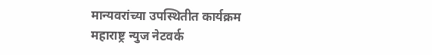मान्यवरांच्या उपस्थितीत कार्यक्रम महाराष्ट्र न्युज नेटवर्क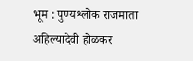भूम : पुण्यश्लोक राजमाता अहिल्यादेवी होळकर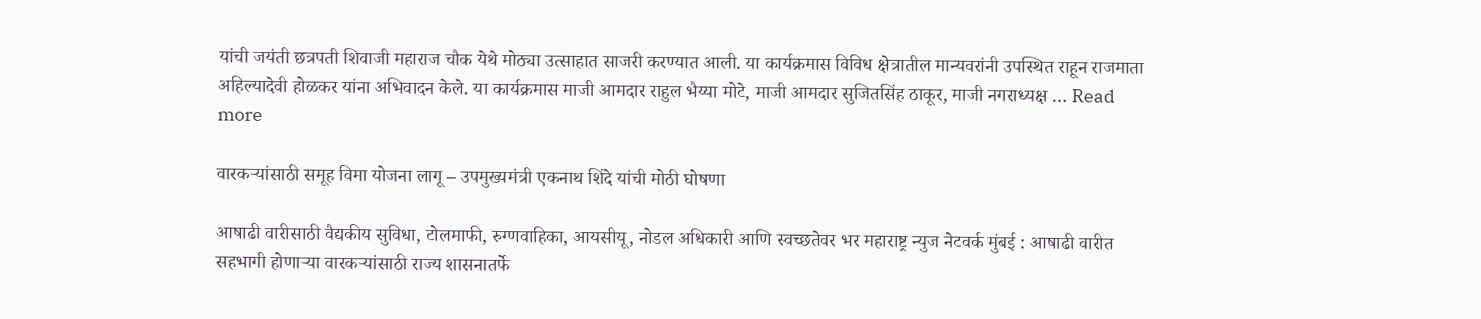यांची जयंती छत्रपती शिवाजी महाराज चौक येथे मोठ्या उत्साहात साजरी करण्यात आली. या कार्यक्रमास विविध क्षेत्रातील मान्यवरांनी उपस्थित राहून राजमाता अहिल्यादेवी होळकर यांना अभिवादन केले. या कार्यक्रमास माजी आमदार राहुल भैय्या मोटे, माजी आमदार सुजितसिंह ठाकूर, माजी नगराध्यक्ष … Read more

वारकऱ्यांसाठी समूह विमा योजना लागू – उपमुख्यमंत्री एकनाथ शिंदे यांची मोठी घोषणा

आषाढी वारीसाठी वैद्यकीय सुविधा, टोलमाफी, रुग्णवाहिका, आयसीयू, नोडल अधिकारी आणि स्वच्छतेवर भर महाराष्ट्र न्युज नेटवर्क मुंबई : आषाढी वारीत सहभागी होणाऱ्या वारकऱ्यांसाठी राज्य शासनातर्फे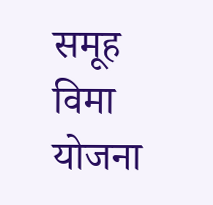समूह विमा योजना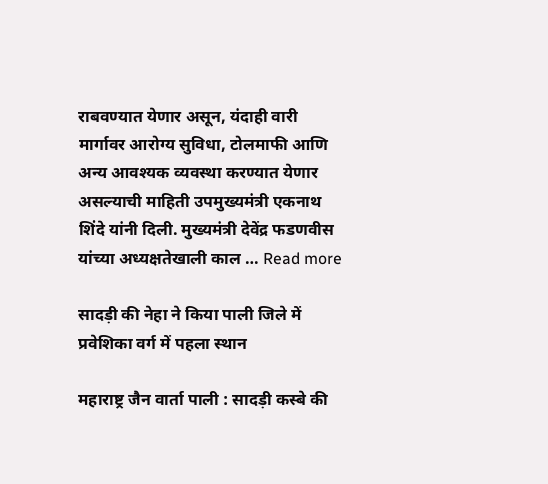राबवण्यात येणार असून, यंदाही वारी मार्गावर आरोग्य सुविधा, टोलमाफी आणि अन्य आवश्यक व्यवस्था करण्यात येणार असल्याची माहिती उपमुख्यमंत्री एकनाथ शिंदे यांनी दिली. मुख्यमंत्री देवेंद्र फडणवीस यांच्या अध्यक्षतेखाली काल … Read more

सादड़ी की नेहा ने किया पाली जिले में प्रवेशिका वर्ग में पहला स्थान

महाराष्ट्र जैन वार्ता पाली : सादड़ी कस्बे की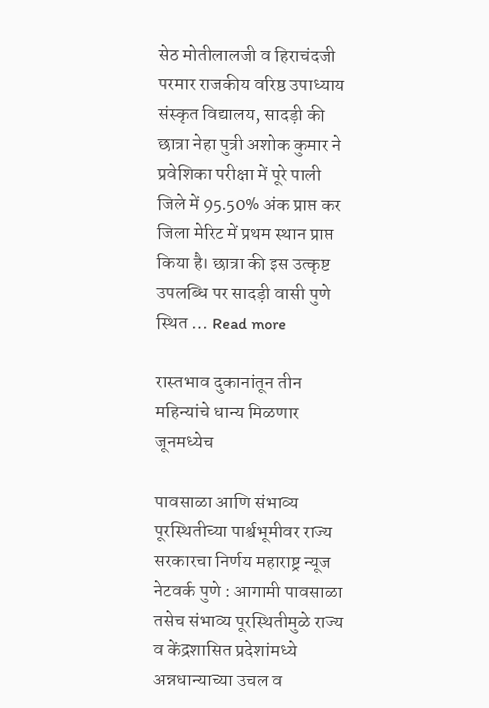सेठ मोतीलालजी व हिराचंदजी परमार राजकीय वरिष्ठ उपाध्याय संस्कृत विद्यालय, सादड़ी की छात्रा नेहा पुत्री अशोक कुमार ने प्रवेशिका परीक्षा में पूरे पाली जिले में 95.50% अंक प्राप्त कर जिला मेरिट में प्रथम स्थान प्राप्त किया है। छात्रा की इस उत्कृष्ट उपलब्धि पर सादड़ी वासी पुणे स्थित … Read more

रास्तभाव दुकानांतून तीन महिन्यांचे धान्य मिळणार जूनमध्येच

पावसाळा आणि संभाव्य पूरस्थितीच्या पार्श्वभूमीवर राज्य सरकारचा निर्णय महाराष्ट्र न्यूज नेटवर्क पुणे : आगामी पावसाळा तसेच संभाव्य पूरस्थितीमुळे राज्य व केंद्रशासित प्रदेशांमध्ये अन्नधान्याच्या उचल व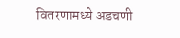वितरणामध्ये अडचणी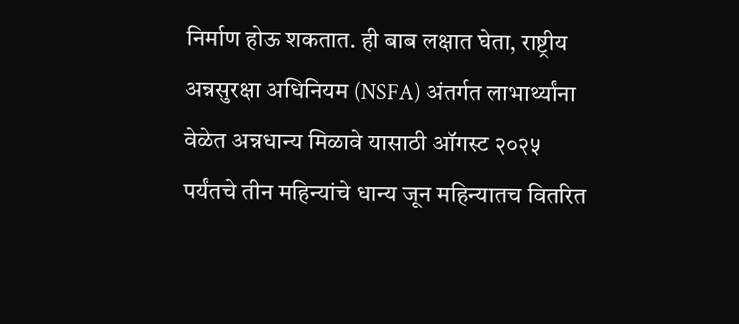निर्माण होऊ शकतात. ही बाब लक्षात घेता, राष्ट्रीय अन्नसुरक्षा अधिनियम (NSFA) अंतर्गत लाभार्थ्यांना वेळेत अन्नधान्य मिळावे यासाठी ऑगस्ट २०२५ पर्यंतचे तीन महिन्यांचे धान्य जून महिन्यातच वितरित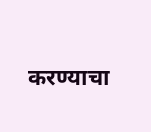करण्याचा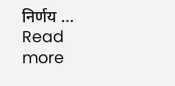निर्णय … Read more